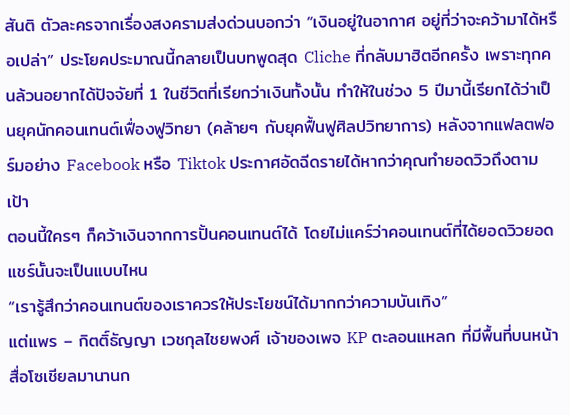สันติ ตัวละครจากเรื่องสงครามส่งด่วนบอกว่า “เงินอยู่ในอากาศ อยู่ที่ว่าจะคว้ามาได้หรือเปล่า” ประโยคประมาณนี้กลายเป็นบทพูดสุด Cliche ที่กลับมาฮิตอีกครั้ง เพราะทุกคนล้วนอยากได้ปัจจัยที่ 1 ในชีวิตที่เรียกว่าเงินทั้งนั้น ทำให้ในช่วง 5 ปีมานี้เรียกได้ว่าเป็นยุคนักคอนเทนต์เฟื่องฟูวิทยา (คล้ายๆ กับยุคฟื้นฟูศิลปวิทยาการ) หลังจากแฟลตฟอร์มอย่าง Facebook หรือ Tiktok ประกาศอัดฉีดรายได้หากว่าคุณทำยอดวิวถึงตามเป้า
ตอนนี้ใครๆ ก็คว้าเงินจากการปั้นคอนเทนต์ได้ โดยไม่แคร์ว่าคอนเทนต์ที่ได้ยอดวิวยอดแชร์นั้นจะเป็นแบบไหน
“เรารู้สึกว่าคอนเทนต์ของเราควรให้ประโยชน์ได้มากกว่าความบันเทิง”
แต่แพร – กิตติ์ธัญญา เวชกุลไชยพงศ์ เจ้าของเพจ KP ตะลอนแหลก ที่มีพื้นที่บนหน้าสื่อโซเชียลมานานก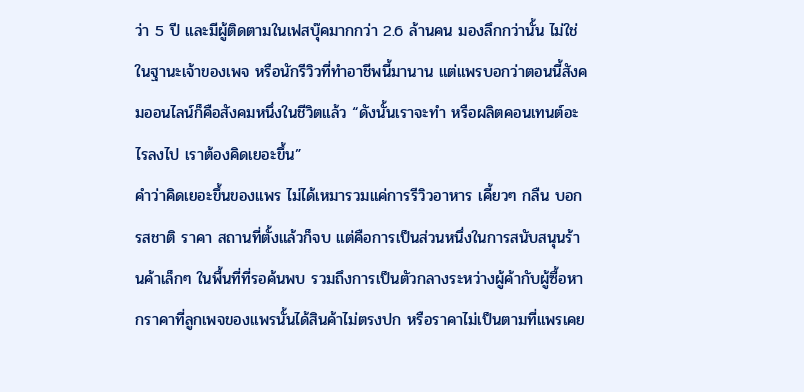ว่า 5 ปี และมีผู้ติดตามในเฟสบุ๊คมากกว่า 2.6 ล้านคน มองลึกกว่านั้น ไม่ใช่ในฐานะเจ้าของเพจ หรือนักรีวิวที่ทำอาชีพนี้มานาน แต่แพรบอกว่าตอนนี้สังคมออนไลน์ก็คือสังคมหนึ่งในชีวิตแล้ว “ดังนั้นเราจะทำ หรือผลิตคอนเทนต์อะไรลงไป เราต้องคิดเยอะขึ้น”
คำว่าคิดเยอะขึ้นของแพร ไม่ได้เหมารวมแค่การรีวิวอาหาร เคี้ยวๆ กลืน บอกรสชาติ ราคา สถานที่ตั้งแล้วก็จบ แต่คือการเป็นส่วนหนึ่งในการสนับสนุนร้านค้าเล็กๆ ในพื้นที่ที่รอค้นพบ รวมถึงการเป็นตัวกลางระหว่างผู้ค้ากับผู้ซื้อหากราคาที่ลูกเพจของแพรนั้นได้สินค้าไม่ตรงปก หรือราคาไม่เป็นตามที่แพรเคย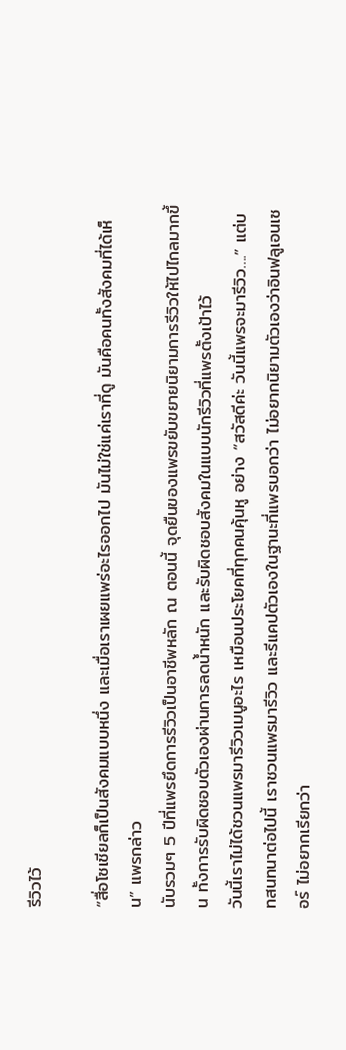รีวิวไว้

“สื่อโซเชียลก็เป็นสังคมแบบหนึ่ง และเมื่อเราเผยแพร่อะไรออกไป มันไม่ใช่แค่เราที่ดู มันคือคนทั้งสังคมที่ได้เห็น” แพรกล่าว
นับรวมๆ 5 ปีที่แพรยึดการรีวิวเป็นอาชีพหลัก ณ ตอนนี้ จุดยืนของแพรขยับขยายนิยามการรีวิวให้ไปไกลมากขึ้น ทั้งการรับผิดชอบตัวเองผ่านการลดน้ำหนัก และรับผิดชอบสังคมในแบบนักรีวิวที่แพรตั้งเป้าไว้
วันนี้เราไม่ได้ชวนแพรมารีวิวเมนูอะไร เหมือนประโยคที่ทุกคนคุ้นหู อย่าง “สวัสดีค่ะ วันนี้แพรจะมารีวิว….” แต่บทสนทนาต่อไปนี้ เราชวนแพรมารีวิว และรีแคปตัวเองในฐานะที่แพรบอกว่า ไม่อยากนิยามตัวเองว่าอินฟลูเอนเซอร์ ไม่อยากเรียกว่า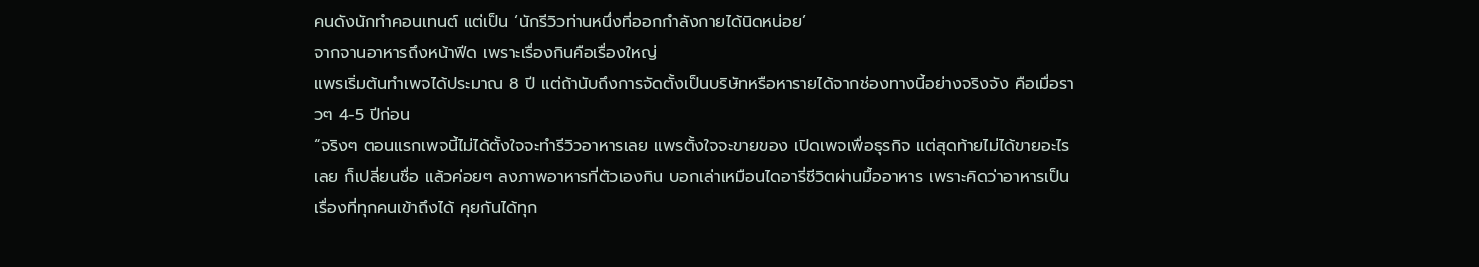คนดังนักทำคอนเทนต์ แต่เป็น ‘นักรีวิวท่านหนึ่งที่ออกกำลังกายได้นิดหน่อย’
จากจานอาหารถึงหน้าฟีด เพราะเรื่องกินคือเรื่องใหญ่
แพรเริ่มต้นทำเพจได้ประมาณ 8 ปี แต่ถ้านับถึงการจัดตั้งเป็นบริษัทหรือหารายได้จากช่องทางนี้อย่างจริงจัง คือเมื่อราวๆ 4-5 ปีก่อน
“จริงๆ ตอนแรกเพจนี้ไม่ได้ตั้งใจจะทำรีวิวอาหารเลย แพรตั้งใจจะขายของ เปิดเพจเพื่อธุรกิจ แต่สุดท้ายไม่ได้ขายอะไรเลย ก็เปลี่ยนชื่อ แล้วค่อยๆ ลงภาพอาหารที่ตัวเองกิน บอกเล่าเหมือนไดอารี่ชีวิตผ่านมื้ออาหาร เพราะคิดว่าอาหารเป็นเรื่องที่ทุกคนเข้าถึงได้ คุยกันได้ทุก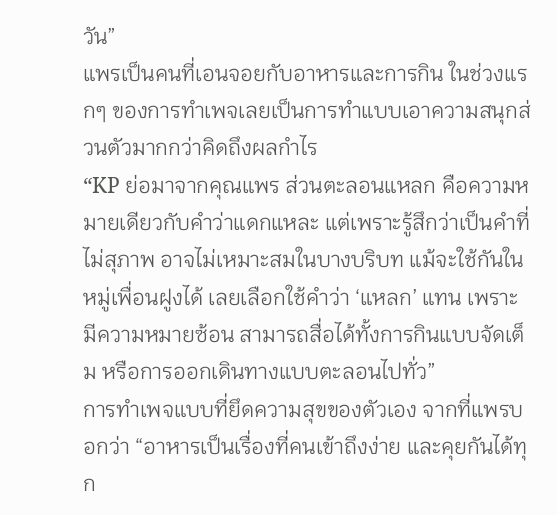วัน”
แพรเป็นคนที่เอนจอยกับอาหารและการกิน ในช่วงแรกๆ ของการทำเพจเลยเป็นการทำแบบเอาความสนุกส่วนตัวมากกว่าคิดถึงผลกำไร
“KP ย่อมาจากคุณแพร ส่วนตะลอนแหลก คือความหมายเดียวกับคำว่าแดกแหละ แต่เพราะรู้สึกว่าเป็นคำที่ไม่สุภาพ อาจไม่เหมาะสมในบางบริบท แม้จะใช้กันในหมู่เพื่อนฝูงได้ เลยเลือกใช้คำว่า ‘แหลก’ แทน เพราะมีความหมายซ้อน สามารถสื่อได้ทั้งการกินแบบจัดเต็ม หรือการออกเดินทางแบบตะลอนไปทั่ว”
การทำเพจแบบที่ยึดความสุขของตัวเอง จากที่แพรบอกว่า “อาหารเป็นเรื่องที่คนเข้าถึงง่าย และคุยกันได้ทุก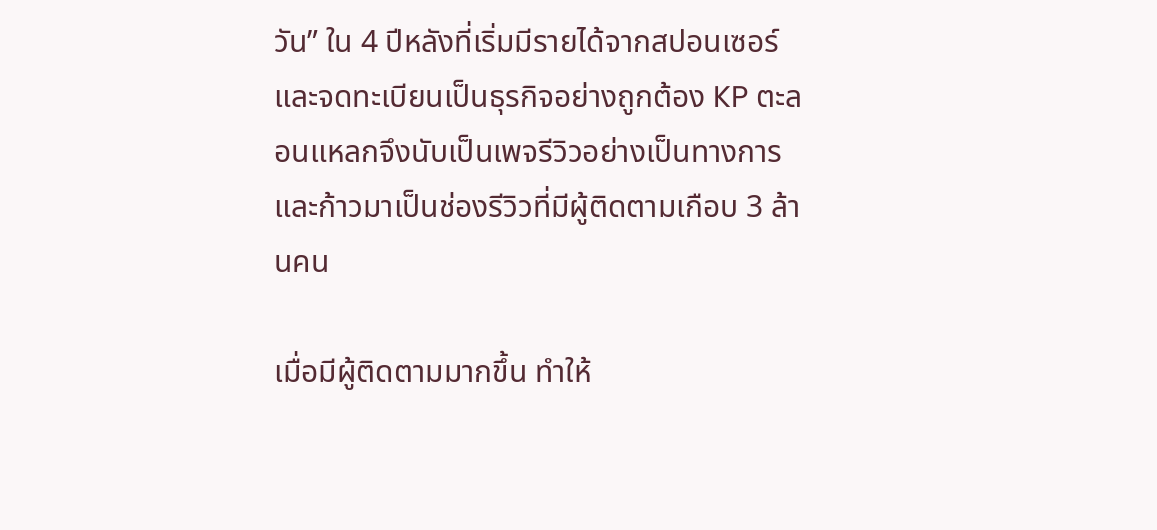วัน” ใน 4 ปีหลังที่เริ่มมีรายได้จากสปอนเซอร์ และจดทะเบียนเป็นธุรกิจอย่างถูกต้อง KP ตะลอนแหลกจึงนับเป็นเพจรีวิวอย่างเป็นทางการ และก้าวมาเป็นช่องรีวิวที่มีผู้ติดตามเกือบ 3 ล้านคน

เมื่อมีผู้ติดตามมากขึ้น ทำให้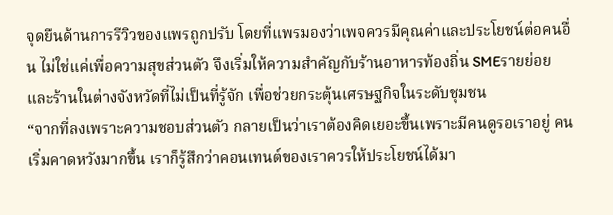จุดยืนด้านการรีวิวของแพรถูกปรับ โดยที่แพรมองว่าเพจควรมีคุณค่าและประโยชน์ต่อคนอื่น ไม่ใช่แค่เพื่อความสุขส่วนตัว จึงเริ่มให้ความสำคัญกับร้านอาหารท้องถิ่น SMEรายย่อย และร้านในต่างจังหวัดที่ไม่เป็นที่รู้จัก เพื่อช่วยกระตุ้นเศรษฐกิจในระดับชุมชน
“จากที่ลงเพราะความชอบส่วนตัว กลายเป็นว่าเราต้องคิดเยอะขึ้นเพราะมีคนดูรอเราอยู่ คนเริ่มคาดหวังมากขึ้น เราก็รู้สึกว่าคอนเทนต์ของเราควรให้ประโยชน์ได้มา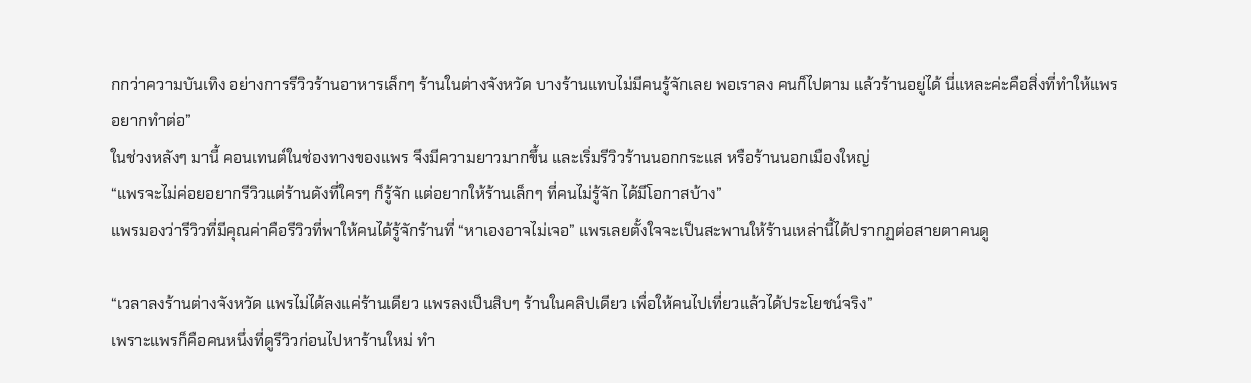กกว่าความบันเทิง อย่างการรีวิวร้านอาหารเล็กๆ ร้านในต่างจังหวัด บางร้านแทบไม่มีคนรู้จักเลย พอเราลง คนก็ไปตาม แล้วร้านอยู่ได้ นี่แหละค่ะคือสิ่งที่ทำให้แพรอยากทำต่อ”
ในช่วงหลังๆ มานี้ คอนเทนต์ในช่องทางของแพร จึงมีความยาวมากขึ้น และเริ่มรีวิวร้านนอกกระแส หรือร้านนอกเมืองใหญ่
“แพรจะไม่ค่อยอยากรีวิวแต่ร้านดังที่ใครๆ ก็รู้จัก แต่อยากให้ร้านเล็กๆ ที่คนไม่รู้จัก ได้มีโอกาสบ้าง”
แพรมองว่ารีวิวที่มีคุณค่าคือรีวิวที่พาให้คนได้รู้จักร้านที่ “หาเองอาจไม่เจอ” แพรเลยตั้งใจจะเป็นสะพานให้ร้านเหล่านี้ได้ปรากฏต่อสายตาคนดู

“เวลาลงร้านต่างจังหวัด แพรไม่ได้ลงแค่ร้านเดียว แพรลงเป็นสิบๆ ร้านในคลิปเดียว เพื่อให้คนไปเที่ยวแล้วได้ประโยชน์จริง”
เพราะแพรก็คือคนหนึ่งที่ดูรีวิวก่อนไปหาร้านใหม่ ทำ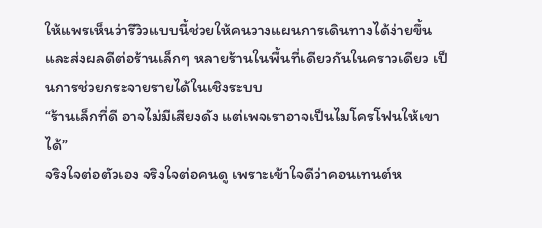ให้แพรเห็นว่ารีวิวแบบนี้ช่วยให้คนวางแผนการเดินทางได้ง่ายขึ้น และส่งผลดีต่อร้านเล็กๆ หลายร้านในพื้นที่เดียวกันในคราวเดียว เป็นการช่วยกระจายรายได้ในเชิงระบบ
“ร้านเล็กที่ดี อาจไม่มีเสียงดัง แต่เพจเราอาจเป็นไมโครโฟนให้เขาได้”
จริงใจต่อตัวเอง จริงใจต่อคนดู เพราะเข้าใจดีว่าคอนเทนต์ห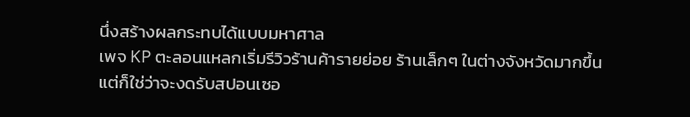นึ่งสร้างผลกระทบได้แบบมหาศาล
เพจ KP ตะลอนแหลกเริ่มรีวิวร้านค้ารายย่อย ร้านเล็กๆ ในต่างจังหวัดมากขึ้น แต่ก็ใช่ว่าจะงดรับสปอนเซอ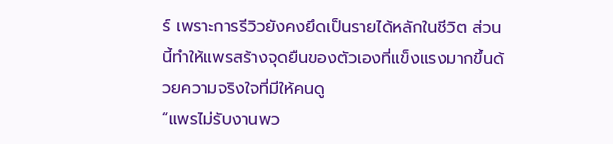ร์ เพราะการรีวิวยังคงยึดเป็นรายได้หลักในชีวิต ส่วนนี้ทำให้แพรสร้างจุดยืนของตัวเองที่แข็งแรงมากขึ้นด้วยความจริงใจที่มีให้คนดู
“แพรไม่รับงานพว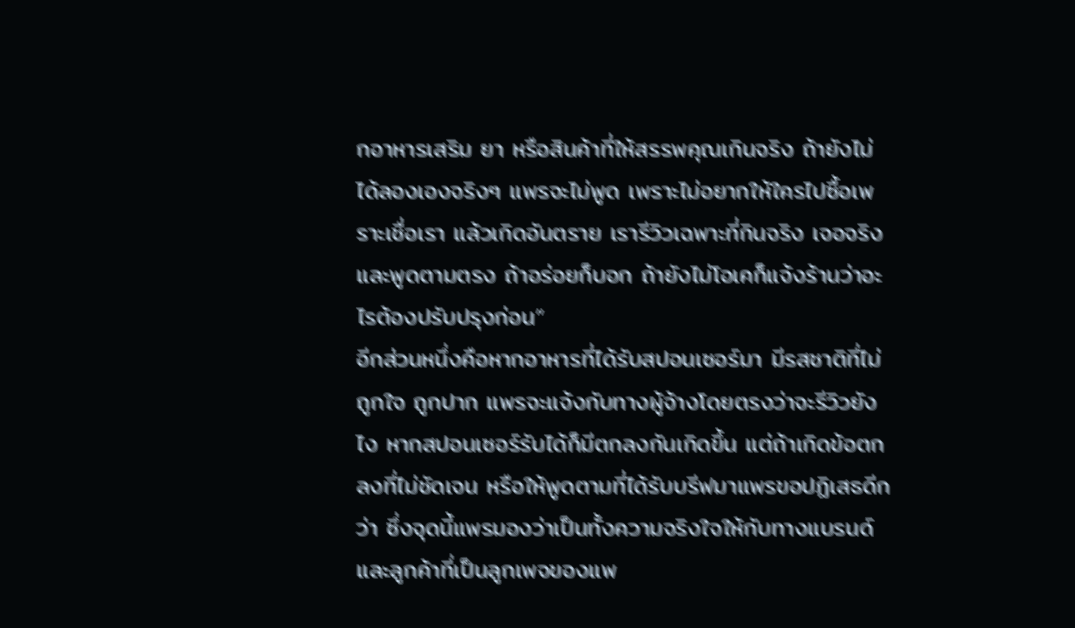กอาหารเสริม ยา หรือสินค้าที่ให้สรรพคุณเกินจริง ถ้ายังไม่ได้ลองเองจริงๆ แพรจะไม่พูด เพราะไม่อยากให้ใครไปซื้อเพราะเชื่อเรา แล้วเกิดอันตราย เรารีวิวเฉพาะที่กินจริง เจอจริง และพูดตามตรง ถ้าอร่อยก็บอก ถ้ายังไม่โอเคก็แจ้งร้านว่าอะไรต้องปรับปรุงก่อน”
อีกส่วนหนึ่งคือหากอาหารที่ได้รับสปอนเซอร์มา มีรสชาติที่ไม่ถูกใจ ถูกปาก แพรจะแจ้งกับทางผู้จ้างโดยตรงว่าจะรีวิวยังไง หากสปอนเซอร์รับได้ก็มีตกลงกันเกิดขึ้น แต่ถ้าเกิดข้อตกลงที่ไม่ชัดเจน หรือให้พูดตามที่ได้รับบรีฟมาแพรขอปฏิเสธดีกว่า ซึ่งจุดนี้แพรมองว่าเป็นทั้งความจริงใจให้กับทางแบรนด์ และลูกค้าที่เป็นลูกเพจของแพ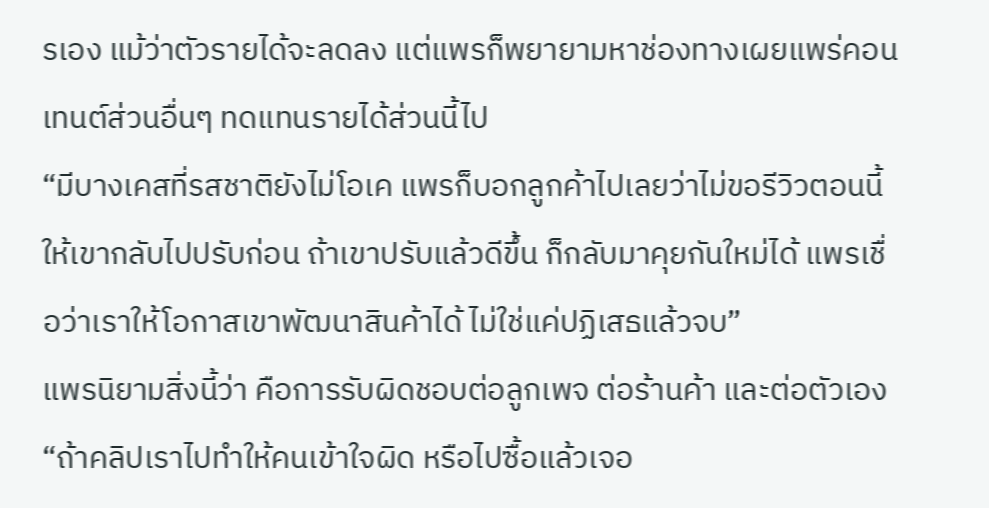รเอง แม้ว่าตัวรายได้จะลดลง แต่แพรก็พยายามหาช่องทางเผยแพร่คอนเทนต์ส่วนอื่นๆ ทดแทนรายได้ส่วนนี้ไป
“มีบางเคสที่รสชาติยังไม่โอเค แพรก็บอกลูกค้าไปเลยว่าไม่ขอรีวิวตอนนี้ ให้เขากลับไปปรับก่อน ถ้าเขาปรับแล้วดีขึ้น ก็กลับมาคุยกันใหม่ได้ แพรเชื่อว่าเราให้โอกาสเขาพัฒนาสินค้าได้ ไม่ใช่แค่ปฏิเสธแล้วจบ”
แพรนิยามสิ่งนี้ว่า คือการรับผิดชอบต่อลูกเพจ ต่อร้านค้า และต่อตัวเอง
“ถ้าคลิปเราไปทำให้คนเข้าใจผิด หรือไปซื้อแล้วเจอ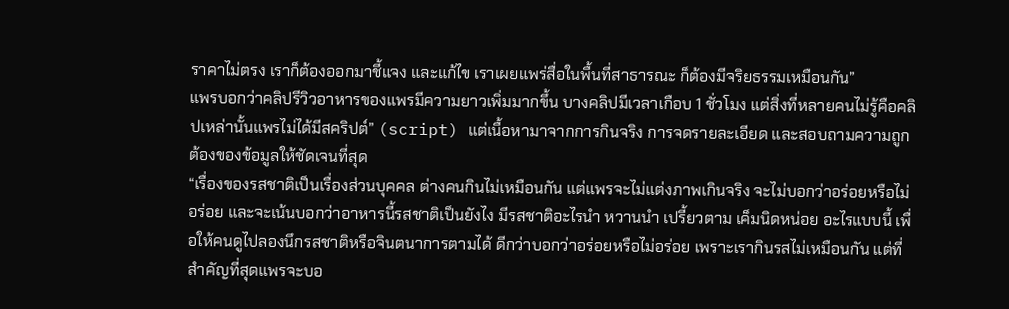ราคาไม่ตรง เราก็ต้องออกมาชี้แจง และแก้ไข เราเผยแพร่สื่อในพื้นที่สาธารณะ ก็ต้องมีจริยธรรมเหมือนกัน”
แพรบอกว่าคลิปรีวิวอาหารของแพรมีความยาวเพิ่มมากขึ้น บางคลิปมีเวลาเกือบ 1 ชั่วโมง แต่สิ่งที่หลายคนไม่รู้คือคลิปเหล่านั้นแพรไม่ได้มีสคริปต์” (script) แต่เนื้อหามาจากการกินจริง การจดรายละเอียด และสอบถามความถูกต้องของข้อมูลให้ชัดเจนที่สุด
“เรื่องของรสชาติเป็นเรื่องส่วนบุคคล ต่างคนกินไม่เหมือนกัน แต่แพรจะไม่แต่งภาพเกินจริง จะไม่บอกว่าอร่อยหรือไม่อร่อย และจะเน้นบอกว่าอาหารนี้รสชาติเป็นยังไง มีรสชาติอะไรนำ หวานนำ เปรี้ยวตาม เค็มนิดหน่อย อะไรแบบนี้ เพื่อให้คนดูไปลองนึกรสชาติหรือจินตนาการตามได้ ดีกว่าบอกว่าอร่อยหรือไม่อร่อย เพราะเรากินรสไม่เหมือนกัน แต่ที่สำคัญที่สุดแพรจะบอ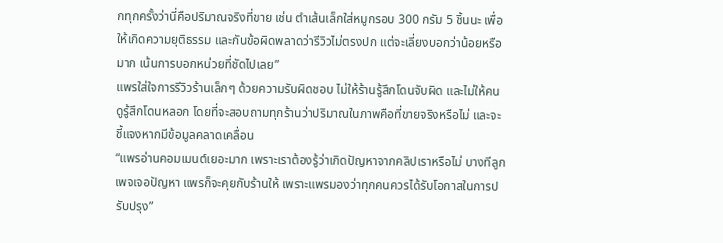กทุกครั้งว่านี่คือปริมาณจริงที่ขาย เช่น ตำเส้นเล็กใส่หมูกรอบ 300 กรัม 5 ชิ้นนะ เพื่อให้เกิดความยุติธรรม และกันข้อผิดพลาดว่ารีวิวไม่ตรงปก แต่จะเลี่ยงบอกว่าน้อยหรือมาก เน้นการบอกหน่วยที่ชัดไปเลย”
แพรใส่ใจการรีวิวร้านเล็กๆ ด้วยความรับผิดชอบ ไม่ให้ร้านรู้สึกโดนจับผิด และไม่ให้คนดูรู้สึกโดนหลอก โดยที่จะสอบถามทุกร้านว่าปริมาณในภาพคือที่ขายจริงหรือไม่ และจะชี้แจงหากมีข้อมูลคลาดเคลื่อน
“แพรอ่านคอมเมนต์เยอะมาก เพราะเราต้องรู้ว่าเกิดปัญหาจากคลิปเราหรือไม่ บางทีลูกเพจเจอปัญหา แพรก็จะคุยกับร้านให้ เพราะแพรมองว่าทุกคนควรได้รับโอกาสในการปรับปรุง”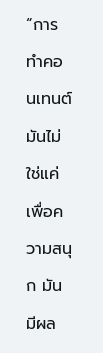“การทำคอนเทนต์มันไม่ใช่แค่เพื่อความสนุก มันมีผล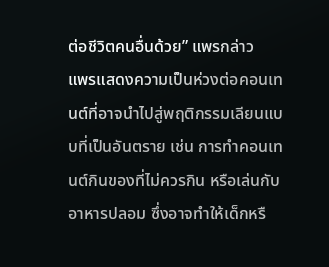ต่อชีวิตคนอื่นด้วย” แพรกล่าว
แพรแสดงความเป็นห่วงต่อคอนเทนต์ที่อาจนำไปสู่พฤติกรรมเลียนแบบที่เป็นอันตราย เช่น การทำคอนเทนต์กินของที่ไม่ควรกิน หรือเล่นกับอาหารปลอม ซึ่งอาจทำให้เด็กหรื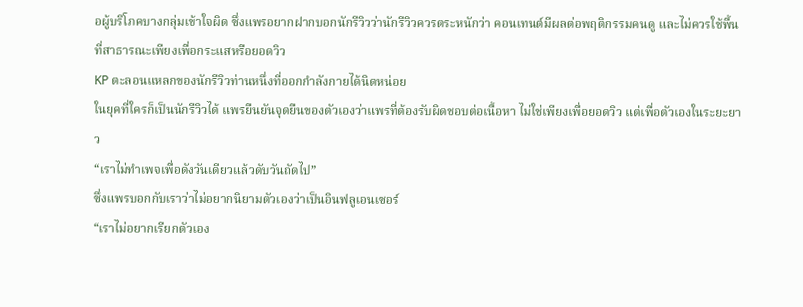อผู้บริโภคบางกลุ่มเข้าใจผิด ซึ่งแพรอยากฝากบอกนักรีวิวว่านักรีวิวควรตระหนักว่า คอนเทนต์มีผลต่อพฤติกรรมคนดู และไม่ควรใช้พื้นที่สาธารณะเพียงเพื่อกระแสหรือยอดวิว
KP ตะลอนแหลกของนักรีวิวท่านหนึ่งที่ออกกำลังกายได้นิดหน่อย
ในยุคที่ใครก็เป็นนักรีวิวได้ แพรยืนยันจุดยืนของตัวเองว่าแพรที่ต้องรับผิดชอบต่อเนื้อหา ไม่ใช่เพียงเพื่อยอดวิว แต่เพื่อตัวเองในระยะยาว
“เราไม่ทำเพจเพื่อดังวันเดียวแล้วดับวันถัดไป”
ซึ่งแพรบอกกับเราว่าไม่อยากนิยามตัวเองว่าเป็นอินฟลูเอนเซอร์
“เราไม่อยากเรียกตัวเอง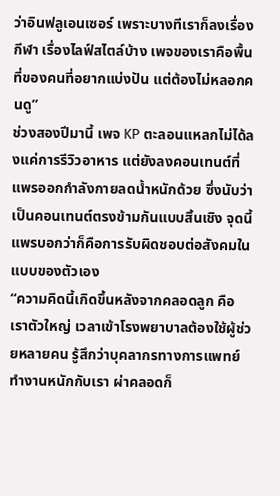ว่าอินฟลูเอนเซอร์ เพราะบางทีเราก็ลงเรื่องกีฬา เรื่องไลฟ์สไตล์บ้าง เพจของเราคือพื้นที่ของคนที่อยากแบ่งปัน แต่ต้องไม่หลอกคนดู”
ช่วงสองปีมานี้ เพจ KP ตะลอนแหลกไม่ได้ลงแค่การรีวิวอาหาร แต่ยังลงคอนเทนต์ที่แพรออกกำลังกายลดน้ำหนักด้วย ซึ่งนับว่าเป็นคอนเทนต์ตรงข้ามกันแบบสิ้นเชิง จุดนี้แพรบอกว่าก็คือการรับผิดชอบต่อสังคมในแบบของตัวเอง
“ความคิดนี้เกิดขึ้นหลังจากคลอดลูก คือเราตัวใหญ่ เวลาเข้าโรงพยาบาลต้องใช้ผู้ช่วยหลายคน รู้สึกว่าบุคลากรทางการแพทย์ทำงานหนักกับเรา ผ่าคลอดก็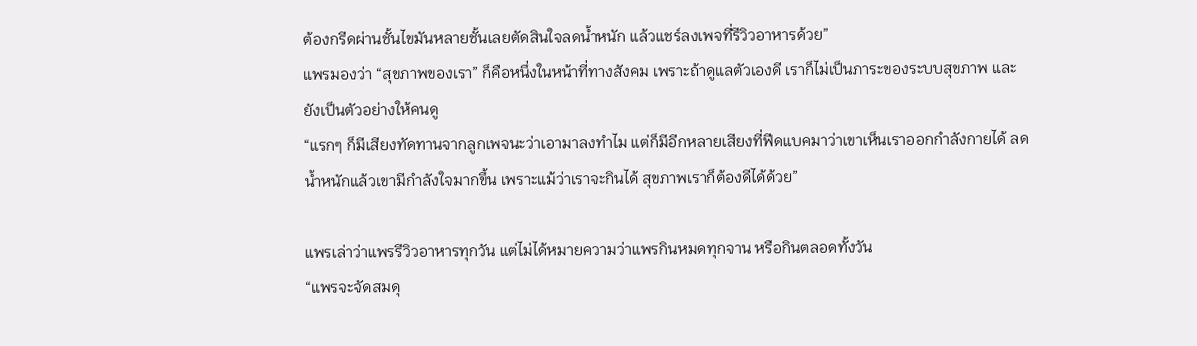ต้องกรีดผ่านชั้นไขมันหลายชั้นเลยตัดสินใจลดน้ำหนัก แล้วแชร์ลงเพจที่รีวิวอาหารด้วย”
แพรมองว่า “สุขภาพของเรา” ก็คือหนึ่งในหน้าที่ทางสังคม เพราะถ้าดูแลตัวเองดี เราก็ไม่เป็นภาระของระบบสุขภาพ และยังเป็นตัวอย่างให้คนดู
“แรกๆ ก็มีเสียงทัดทานจากลูกเพจนะว่าเอามาลงทำไม แต่ก็มีอีกหลายเสียงที่ฟีดแบคมาว่าเขาเห็นเราออกกำลังกายได้ ลดน้ำหนักแล้วเขามีกำลังใจมากขึ้น เพราะแม้ว่าเราจะกินได้ สุขภาพเราก็ต้องดีได้ด้วย”

แพรเล่าว่าแพรรีวิวอาหารทุกวัน แต่ไม่ได้หมายความว่าแพรกินหมดทุกจาน หรือกินตลอดทั้งวัน
“แพรจะจัดสมดุ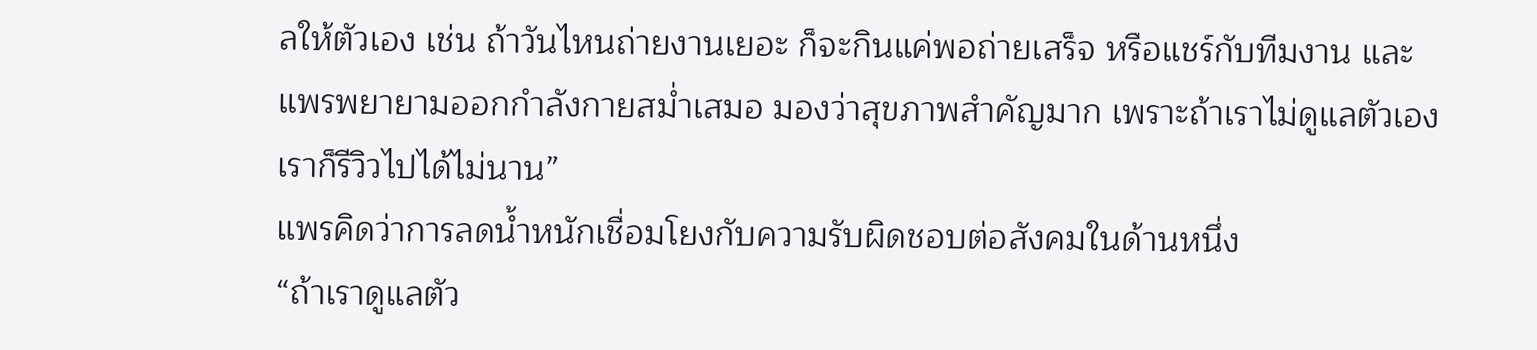ลให้ตัวเอง เช่น ถ้าวันไหนถ่ายงานเยอะ ก็จะกินแค่พอถ่ายเสร็จ หรือแชร์กับทีมงาน และแพรพยายามออกกำลังกายสม่ำเสมอ มองว่าสุขภาพสำคัญมาก เพราะถ้าเราไม่ดูแลตัวเอง เราก็รีวิวไปได้ไม่นาน”
แพรคิดว่าการลดน้ำหนักเชื่อมโยงกับความรับผิดชอบต่อสังคมในด้านหนึ่ง
“ถ้าเราดูแลตัว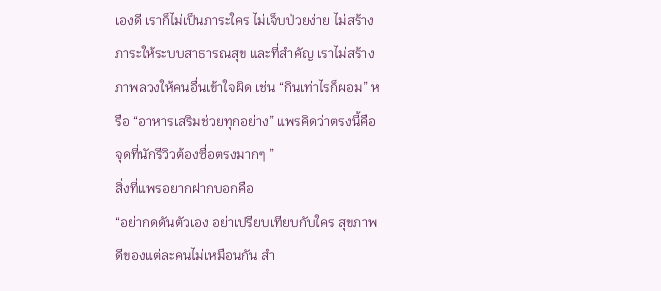เองดี เราก็ไม่เป็นภาระใคร ไม่เจ็บป่วยง่าย ไม่สร้างภาระให้ระบบสาธารณสุข และที่สำคัญ เราไม่สร้างภาพลวงให้คนอื่นเข้าใจผิด เช่น “กินเท่าไรก็ผอม” หรือ “อาหารเสริมช่วยทุกอย่าง” แพรคิดว่าตรงนี้คือจุดที่นักรีวิวต้องซื่อตรงมากๆ ”
สิ่งที่แพรอยากฝากบอกคือ
“อย่ากดดันตัวเอง อย่าเปรียบเทียบกับใคร สุขภาพดีของแต่ละคนไม่เหมือนกัน สำ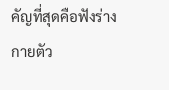คัญที่สุดคือฟังร่างกายตัว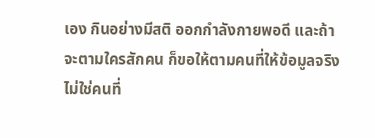เอง กินอย่างมีสติ ออกกำลังกายพอดี และถ้าจะตามใครสักคน ก็ขอให้ตามคนที่ให้ข้อมูลจริง ไม่ใช่คนที่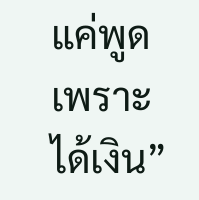แค่พูดเพราะได้เงิน”